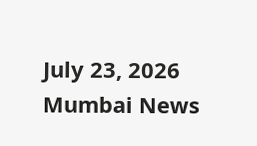July 23, 2026
Mumbai News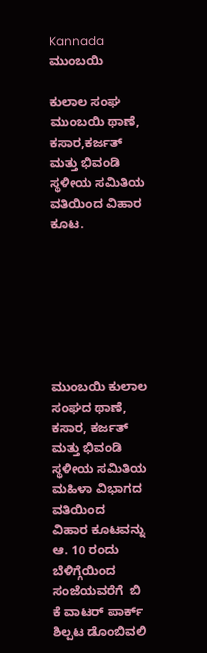Kannada
ಮುಂಬಯಿ

ಕುಲಾಲ ಸಂಘ ಮುಂಬಯಿ ಥಾಣೆ, ಕಸಾರ,ಕರ್ಜತ್ ಮತ್ತು ಭಿವಂಡಿ ಸ್ಥಳೀಯ ಸಮಿತಿಯ ವತಿಯಿಂದ ವಿಹಾರ ಕೂಟ.







ಮುಂಬಯಿ ಕುಲಾಲ ಸಂಘದ ಥಾಣೆ, ಕಸಾರ, ಕರ್ಜತ್ ಮತ್ತು ಭಿವಂಡಿ ಸ್ಥಳೀಯ ಸಮಿತಿಯ ಮಹಿಳಾ ವಿಭಾಗದ ವತಿಯಿಂದ    ವಿಹಾರ ಕೂಟವನ್ನು  ಆ. 10 ರಂದು ಬೆಳಿಗ್ಗೆಯಿಂದ ಸಂಜೆಯವರೆಗೆ  ಬಿ ಕೆ ವಾಟರ್ ಪಾರ್ಕ್ ಶಿಲ್ಪಟ ಡೊಂಬಿವಲಿ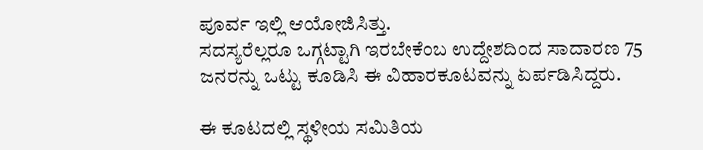ಪೂರ್ವ ಇಲ್ಲಿ ಆಯೋಜಿಸಿತ್ತು.
ಸದಸ್ಯರೆಲ್ಲರೂ ಒಗ್ಗಟ್ಟಾಗಿ ಇರಬೇಕೆಂಬ ಉದ್ದೇಶದಿಂದ ಸಾದಾರಣ 75 ಜನರನ್ನು ಒಟ್ಟು ಕೂಡಿಸಿ ಈ ವಿಹಾರಕೂಟವನ್ನು ಏರ್ಪಡಿಸಿದ್ದರು.

ಈ ಕೂಟದಲ್ಲಿ ಸ್ಥಳೀಯ ಸಮಿತಿಯ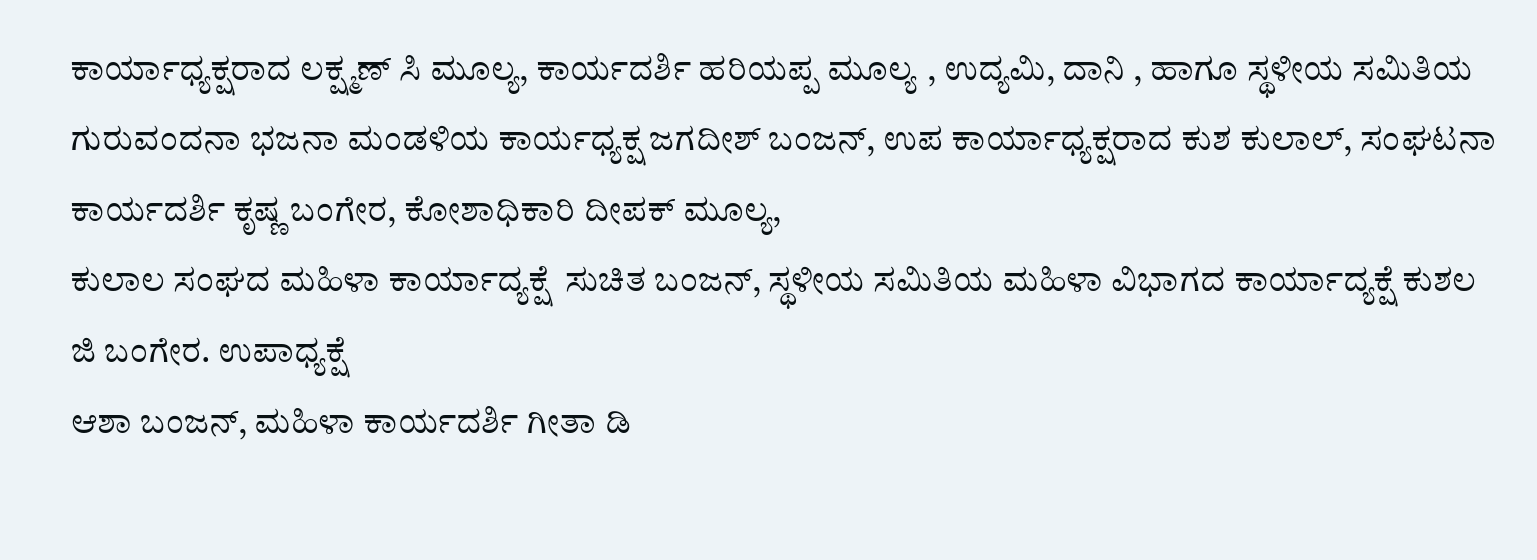ಕಾರ್ಯಾಧ್ಯಕ್ಷರಾದ ಲಕ್ಷ್ಮಣ್ ಸಿ ಮೂಲ್ಯ, ಕಾರ್ಯದರ್ಶಿ ಹರಿಯಪ್ಪ ಮೂಲ್ಯ , ಉದ್ಯಮಿ, ದಾನಿ , ಹಾಗೂ ಸ್ಥಳೀಯ ಸಮಿತಿಯ ಗುರುವಂದನಾ ಭಜನಾ ಮಂಡಳಿಯ ಕಾರ್ಯಧ್ಯಕ್ಷ ಜಗದೀಶ್ ಬಂಜನ್, ಉಪ ಕಾರ್ಯಾಧ್ಯಕ್ಷರಾದ ಕುಶ ಕುಲಾಲ್, ಸಂಘಟನಾ ಕಾರ್ಯದರ್ಶಿ ಕೃಷ್ಣ ಬಂಗೇರ, ಕೋಶಾಧಿಕಾರಿ ದೀಪಕ್ ಮೂಲ್ಯ,
ಕುಲಾಲ ಸಂಘದ ಮಹಿಳಾ ಕಾರ್ಯಾದ್ಯಕ್ಷೆ  ಸುಚಿತ ಬಂಜನ್, ಸ್ಥಳೀಯ ಸಮಿತಿಯ ಮಹಿಳಾ ವಿಭಾಗದ ಕಾರ್ಯಾದ್ಯಕ್ಷೆ ಕುಶಲ ಜಿ ಬಂಗೇರ. ಉಪಾಧ್ಯಕ್ಷೆ
ಆಶಾ ಬಂಜನ್, ಮಹಿಳಾ ಕಾರ್ಯದರ್ಶಿ ಗೀತಾ ಡಿ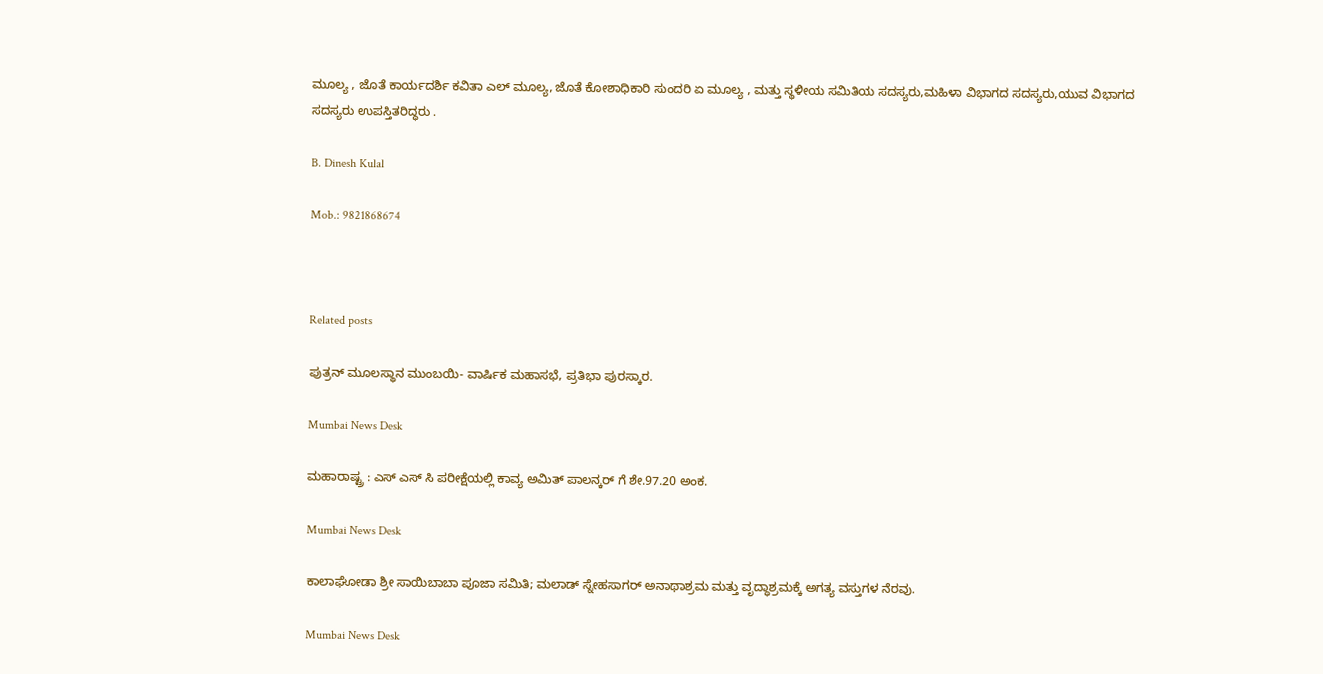ಮೂಲ್ಯ , ಜೊತೆ ಕಾರ್ಯದರ್ಶಿ ಕವಿತಾ ಎಲ್ ಮೂಲ್ಯ, ಜೊತೆ ಕೋಶಾಧಿಕಾರಿ ಸುಂದರಿ ಏ ಮೂಲ್ಯ , ಮತ್ತು ಸ್ಥಳೀಯ ಸಮಿತಿಯ ಸದಸ್ಯರು,ಮಹಿಳಾ ವಿಭಾಗದ ಸದಸ್ಯರು,ಯುವ ವಿಭಾಗದ ಸದಸ್ಯರು ಉಪಸ್ತಿತರಿದ್ಧರು .

B. Dinesh Kulal

Mob.: 9821868674



Related posts

ಪುತ್ರನ್ ಮೂಲಸ್ಥಾನ ಮುಂಬಯಿ- ವಾರ್ಷಿಕ ಮಹಾಸಭೆ, ಪ್ರತಿಭಾ ಪುರಸ್ಕಾರ.

Mumbai News Desk

ಮಹಾರಾಷ್ಟ್ರ : ಎಸ್ ಎಸ್ ಸಿ ಪರೀಕ್ಷೆಯಲ್ಲಿ ಕಾವ್ಯ ಅಮಿತ್ ಪಾಲನ್ಕರ್ ಗೆ ಶೇ.97.20 ಅಂಕ.

Mumbai News Desk

ಕಾಲಾಘೋಡಾ ಶ್ರೀ ಸಾಯಿಬಾಬಾ ಪೂಜಾ ಸಮಿತಿ; ಮಲಾಡ್ ಸ್ನೇಹಸಾಗರ್ ಅನಾಥಾಶ್ರಮ ಮತ್ತು ವೃದ್ಧಾಶ್ರಮಕ್ಕೆ ಅಗತ್ಯ ವಸ್ತುಗಳ ನೆರವು.

Mumbai News Desk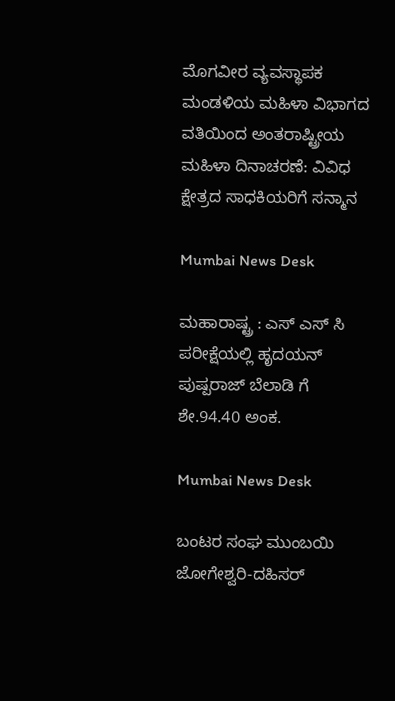ಮೊಗವೀರ ವ್ಯವಸ್ಥಾಪಕ ಮಂಡಳಿಯ ಮಹಿಳಾ ವಿಭಾಗದ ವತಿಯಿಂದ ಅಂತರಾಷ್ಟ್ರೀಯ ಮಹಿಳಾ ದಿನಾಚರಣೆ: ವಿವಿಧ ಕ್ಷೇತ್ರದ ಸಾಧಕಿಯರಿಗೆ ಸನ್ಮಾನ

Mumbai News Desk

ಮಹಾರಾಷ್ಟ್ರ : ಎಸ್ ಎಸ್ ಸಿ ಪರೀಕ್ಷೆಯಲ್ಲಿ ಹೃದಯನ್ ಪುಷ್ಪರಾಜ್ ಬೆಲಾಡಿ ಗೆ ಶೇ.94.40 ಅಂಕ.

Mumbai News Desk

ಬಂಟರ ಸಂಘ ಮುಂಬಯಿ ಜೋಗೇಶ್ವರಿ-ದಹಿಸರ್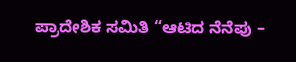ಪ್ರಾದೇಶಿಕ ಸಮಿತಿ “ಆಟಿದ ನೆನೆಪು –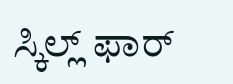ಸ್ಕಿಲ್ಲ್ ಫಾರ್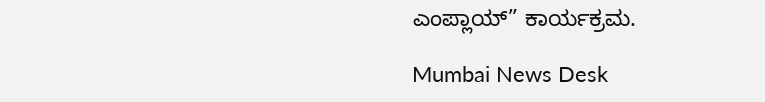ಎಂಪ್ಲಾಯ್” ಕಾರ್ಯಕ್ರಮ.

Mumbai News Desk